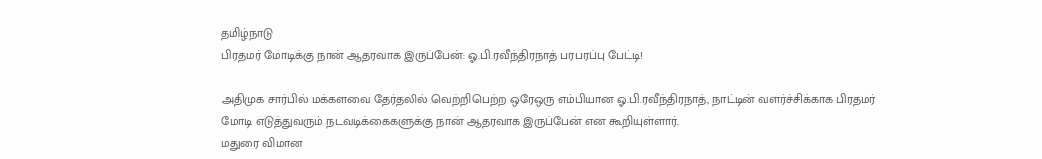தமிழ்நாடு
பிரதமர் மோடிக்கு நான் ஆதரவாக இருப்பேன்: ஓ.பி.ரவீந்திரநாத் பரபரப்பு பேட்டி!

அதிமுக சார்பில் மக்களவை தேர்தலில் வெற்றிபெற்ற ஒரேஒரு எம்பியான ஓ.பி.ரவீந்திரநாத், நாட்டின் வளர்ச்சிக்காக பிரதமர் மோடி எடுத்துவரும் நடவடிக்கைகளுக்கு நான் ஆதரவாக இருப்பேன் என கூறியுள்ளார்.
மதுரை விமான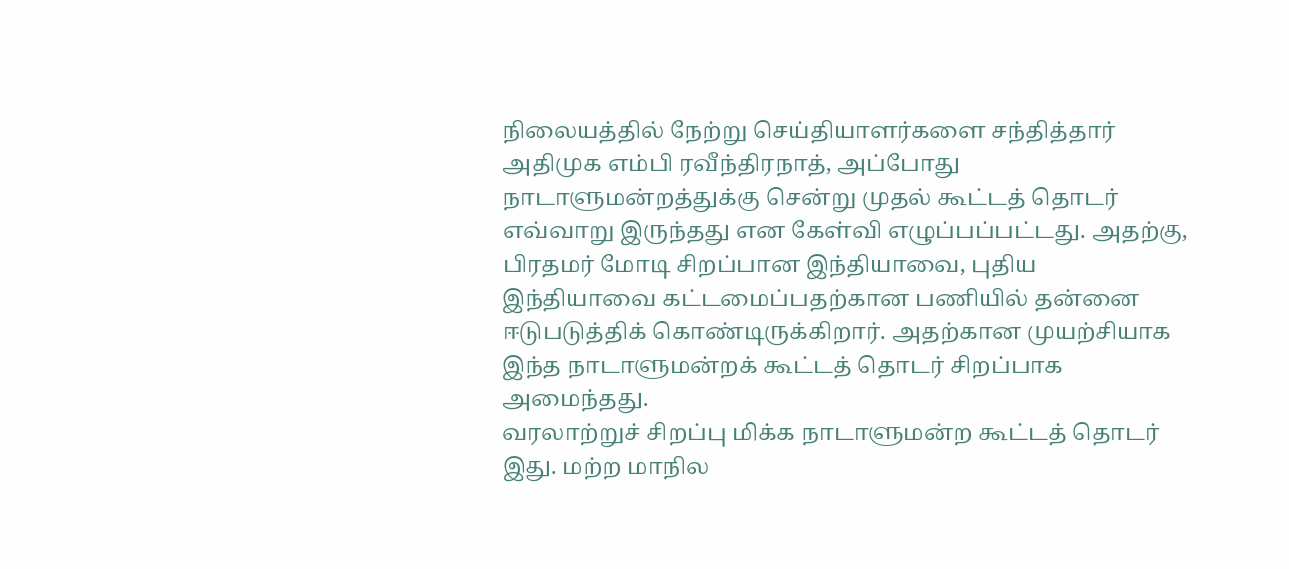நிலையத்தில் நேற்று செய்தியாளர்களை சந்தித்தார் அதிமுக எம்பி ரவீந்திரநாத், அப்போது நாடாளுமன்றத்துக்கு சென்று முதல் கூட்டத் தொடர் எவ்வாறு இருந்தது என கேள்வி எழுப்பப்பட்டது. அதற்கு, பிரதமர் மோடி சிறப்பான இந்தியாவை, புதிய இந்தியாவை கட்டமைப்பதற்கான பணியில் தன்னை ஈடுபடுத்திக் கொண்டிருக்கிறார். அதற்கான முயற்சியாக இந்த நாடாளுமன்றக் கூட்டத் தொடர் சிறப்பாக அமைந்தது.
வரலாற்றுச் சிறப்பு மிக்க நாடாளுமன்ற கூட்டத் தொடர் இது. மற்ற மாநில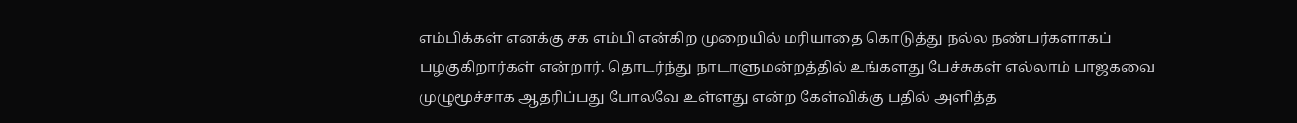எம்பிக்கள் எனக்கு சக எம்பி என்கிற முறையில் மரியாதை கொடுத்து நல்ல நண்பர்களாகப் பழகுகிறார்கள் என்றார். தொடர்ந்து நாடாளுமன்றத்தில் உங்களது பேச்சுகள் எல்லாம் பாஜகவை முழுமூச்சாக ஆதரிப்பது போலவே உள்ளது என்ற கேள்விக்கு பதில் அளித்த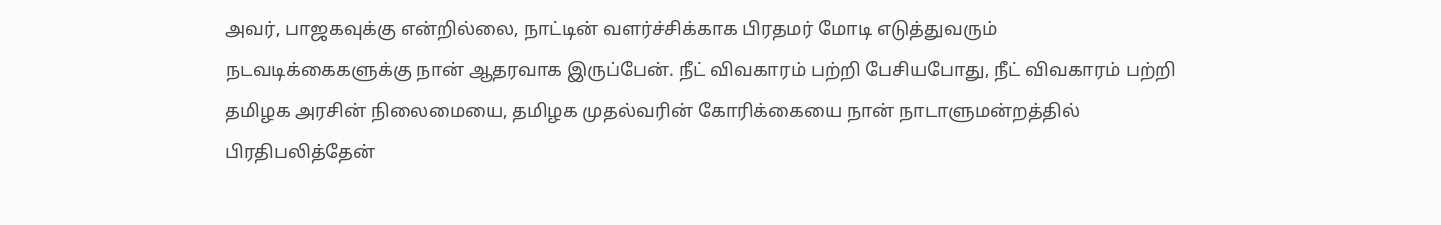அவர், பாஜகவுக்கு என்றில்லை, நாட்டின் வளர்ச்சிக்காக பிரதமர் மோடி எடுத்துவரும் நடவடிக்கைகளுக்கு நான் ஆதரவாக இருப்பேன். நீட் விவகாரம் பற்றி பேசியபோது, நீட் விவகாரம் பற்றி தமிழக அரசின் நிலைமையை, தமிழக முதல்வரின் கோரிக்கையை நான் நாடாளுமன்றத்தில் பிரதிபலித்தேன்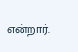என்றார்.